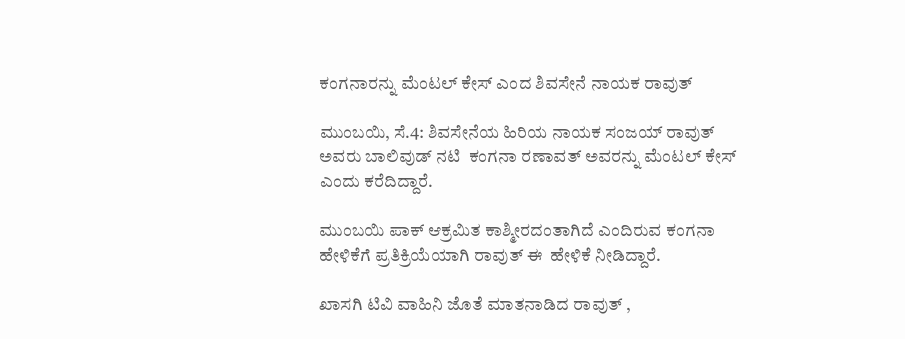ಕಂಗನಾರನ್ನು ಮೆಂಟಲ್‌ ಕೇಸ್‌ ಎಂದ ಶಿವಸೇನೆ ನಾಯಕ ರಾವುತ್‌

ಮುಂಬಯಿ, ಸೆ.4: ಶಿವಸೇನೆಯ ಹಿರಿಯ ನಾಯಕ ಸಂಜಯ್‌ ರಾವುತ್‌ ಅವರು ಬಾಲಿವುಡ್‌ ನಟಿ  ಕಂಗನಾ ರಣಾವತ್‌ ಅವರನ್ನು ಮೆಂಟಲ್‌ ಕೇಸ್‌ ಎಂದು ಕರೆದಿದ್ದಾರೆ.

ಮುಂಬಯಿ ಪಾಕ್‌ ಆಕ್ರಮಿತ ಕಾಶ್ಮೀರದಂತಾಗಿದೆ ಎಂದಿರುವ ಕಂಗನಾ ಹೇಳಿಕೆಗೆ ಪ್ರತಿಕ್ರಿಯೆಯಾಗಿ ರಾವುತ್‌ ಈ  ಹೇಳಿಕೆ ನೀಡಿದ್ದಾರೆ.

ಖಾಸಗಿ ಟಿವಿ ವಾಹಿನಿ ಜೊತೆ ಮಾತನಾಡಿದ ರಾವುತ್‌ ,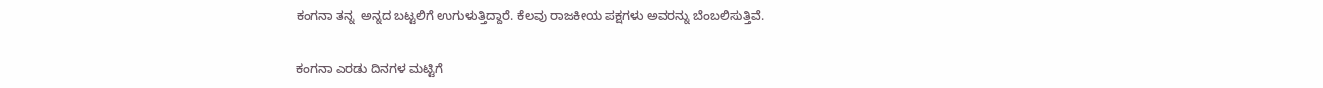ಕಂಗನಾ ತನ್ನ  ಅನ್ನದ ಬಟ್ಟಲಿಗೆ ಉಗುಳುತ್ತಿದ್ದಾರೆ. ಕೆಲವು ರಾಜಕೀಯ ಪಕ್ಷಗಳು ಅವರನ್ನು ಬೆಂಬಲಿಸುತ್ತಿವೆ.

ಕಂಗನಾ ಎರಡು ದಿನಗಳ ಮಟ್ಟಿಗೆ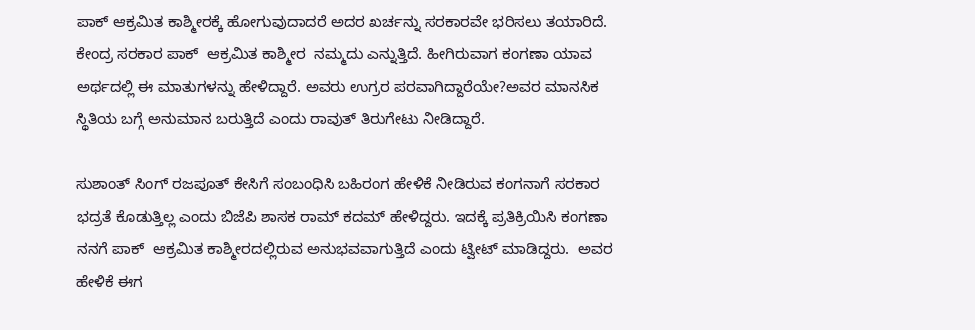ಪಾಕ್‌ ಆಕ್ರಮಿತ ಕಾಶ್ಮೀರಕ್ಕೆ ಹೋಗುವುದಾದರೆ ಅದರ ಖರ್ಚನ್ನು ಸರಕಾರವೇ ಭರಿಸಲು ತಯಾರಿದೆ. ಕೇಂದ್ರ ಸರಕಾರ ಪಾಕ್‌  ಆಕ್ರಮಿತ ಕಾಶ್ಮೀರ  ನಮ್ಮದು ಎನ್ನುತ್ತಿದೆ. ಹೀಗಿರುವಾಗ ಕಂಗಣಾ ಯಾವ ಅರ್ಥದಲ್ಲಿ ಈ ಮಾತುಗಳನ್ನು ಹೇಳಿದ್ದಾರೆ. ಅವರು ಉಗ್ರರ ಪರವಾಗಿದ್ದಾರೆಯೇ?ಅವರ ಮಾನಸಿಕ ಸ್ಥಿತಿಯ ಬಗ್ಗೆ ಅನುಮಾನ ಬರುತ್ತಿದೆ ಎಂದು ರಾವುತ್‌ ತಿರುಗೇಟು ನೀಡಿದ್ದಾರೆ.

ಸುಶಾಂತ್‌ ಸಿಂಗ್‌ ರಜಪೂತ್‌ ಕೇಸಿಗೆ ಸಂಬಂಧಿಸಿ ಬಹಿರಂಗ ಹೇಳಿಕೆ ನೀಡಿರುವ ಕಂಗನಾಗೆ ಸರಕಾರ ಭದ್ರತೆ ಕೊಡುತ್ತಿಲ್ಲ ಎಂದು ಬಿಜೆಪಿ ಶಾಸಕ ರಾಮ್‌ ಕದಮ್‌ ಹೇಳಿದ್ದರು. ಇದಕ್ಕೆ ಪ್ರತಿಕ್ರಿಯಿಸಿ ಕಂಗಣಾ ನನಗೆ ಪಾಕ್‌  ಆಕ್ರಮಿತ ಕಾಶ್ಮೀರದಲ್ಲಿರುವ ಅನುಭವವಾಗುತ್ತಿದೆ ಎಂದು ಟ್ವೀಟ್‌ ಮಾಡಿದ್ದರು.  ಅವರ ಹೇಳಿಕೆ ಈಗ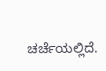ಚರ್ಚೆಯಲ್ಲಿದೆ.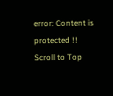error: Content is protected !!
Scroll to Top